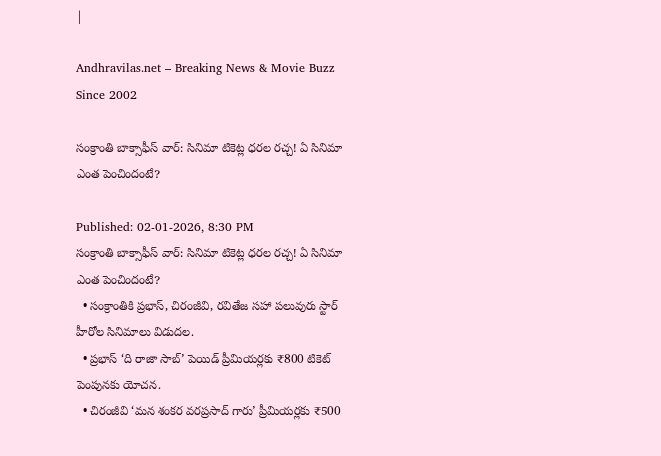|

Andhravilas.net – Breaking News & Movie Buzz Since 2002

సంక్రాంతి బాక్సాఫీస్ వార్: సినిమా టికెట్ల ధరల రచ్చ! ఏ సినిమా ఎంత పెంచిందంటే?

Published: 02-01-2026, 8:30 PM
సంక్రాంతి బాక్సాఫీస్ వార్: సినిమా టికెట్ల ధరల రచ్చ! ఏ సినిమా ఎంత పెంచిందంటే?
  • సంక్రాంతికి ప్రభాస్, చిరంజీవి, రవితేజ సహా పలువురు స్టార్ హీరోల సినిమాలు విడుదల.
  • ప్రభాస్ ‘ది రాజా సాబ్’ పెయిడ్ ప్రీమియర్లకు ₹800 టికెట్ పెంపునకు యోచన.
  • చిరంజీవి ‘మన శంకర వరప్రసాద్ గారు’ ప్రీమియర్లకు ₹500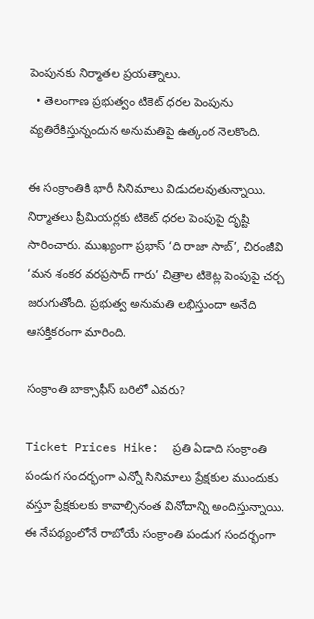పెంపునకు నిర్మాతల ప్రయత్నాలు.
  • తెలంగాణ ప్రభుత్వం టికెట్ ధరల పెంపును వ్యతిరేకిస్తున్నందున అనుమతిపై ఉత్కంఠ నెలకొంది.

ఈ సంక్రాంతికి భారీ సినిమాలు విడుదలవుతున్నాయి. నిర్మాతలు ప్రీమియర్లకు టికెట్ ధరల పెంపుపై దృష్టి సారించారు. ముఖ్యంగా ప్రభాస్ ‘ది రాజా సాబ్’, చిరంజీవి ‘మన శంకర వరప్రసాద్ గారు’ చిత్రాల టికెట్ల పెంపుపై చర్చ జరుగుతోంది. ప్రభుత్వ అనుమతి లభిస్తుందా అనేది ఆసక్తికరంగా మారింది.

సంక్రాంతి బాక్సాఫీస్ బరిలో ఎవరు?

Ticket Prices Hike:  ప్రతి ఏడాది సంక్రాంతి పండుగ సందర్భంగా ఎన్నో సినిమాలు ప్రేక్షకుల ముందుకు వస్తూ ప్రేక్షకులకు కావాల్సినంత వినోదాన్ని అందిస్తున్నాయి. ఈ నేపథ్యంలోనే రాబోయే సంక్రాంతి పండుగ సందర్భంగా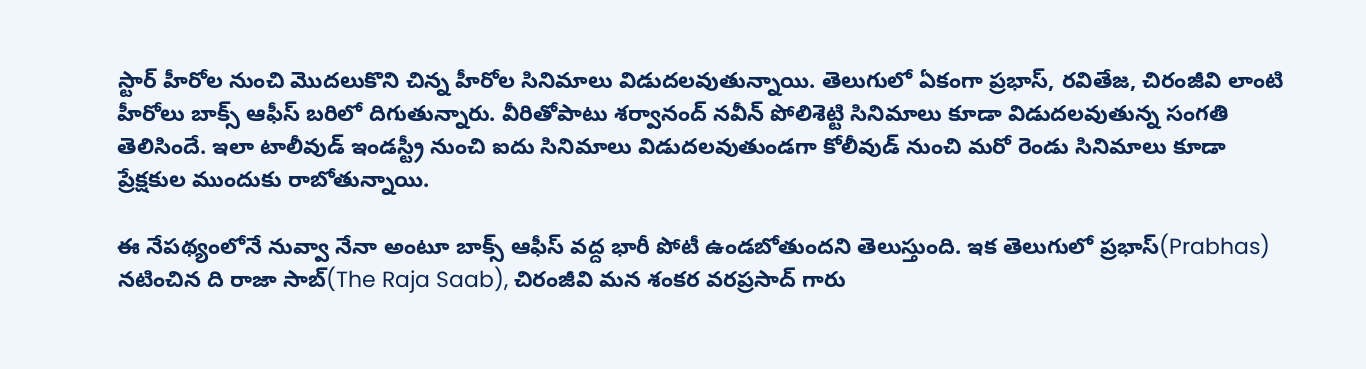స్టార్ హీరోల నుంచి మొదలుకొని చిన్న హీరోల సినిమాలు విడుదలవుతున్నాయి. తెలుగులో ఏకంగా ప్రభాస్, రవితేజ, చిరంజీవి లాంటి హీరోలు బాక్స్ ఆఫీస్ బరిలో దిగుతున్నారు. వీరితోపాటు శర్వానంద్ నవీన్ పోలిశెట్టి సినిమాలు కూడా విడుదలవుతున్న సంగతి తెలిసిందే. ఇలా టాలీవుడ్ ఇండస్ట్రీ నుంచి ఐదు సినిమాలు విడుదలవుతుండగా కోలీవుడ్ నుంచి మరో రెండు సినిమాలు కూడా ప్రేక్షకుల ముందుకు రాబోతున్నాయి.

ఈ నేపథ్యంలోనే నువ్వా నేనా అంటూ బాక్స్ ఆఫీస్ వద్ద భారీ పోటీ ఉండబోతుందని తెలుస్తుంది. ఇక తెలుగులో ప్రభాస్(Prabhas) నటించిన ది రాజా సాబ్(The Raja Saab), చిరంజీవి మన శంకర వరప్రసాద్ గారు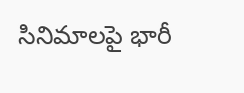సినిమాలపై భారీ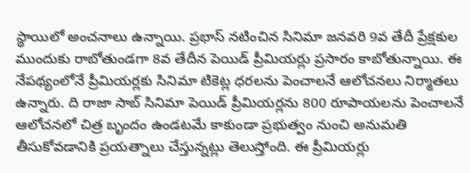స్థాయిలో అంచనాలు ఉన్నాయి. ప్రభాస్ నటించిన సినిమా జనవరి 9వ తేదీ ప్రేక్షకుల ముందుకు రాబోతుండగా 8వ తేదీన పెయిడ్ ప్రీమియర్లు ప్రసారం కాబోతున్నాయి. ఈ నేపథ్యంలోనే ప్రీమియర్లకు సినిమా టికెట్ల ధరలను పెంచాలనే ఆలోచనలు నిర్మాతలు ఉన్నారు. ది రాజా సాబ్ సినిమా పెయిడ్ ప్రీమియర్లను 800 రూపాయలను పెంచాలనే ఆలోచనలో చిత్ర బృందం ఉండటమే కాకుండా ప్రభుత్వం నుంచి అనుమతి తీసుకోవడానికి ప్రయత్నాలు చేస్తున్నట్లు తెలుస్తోంది. ఈ ప్రీమియర్లు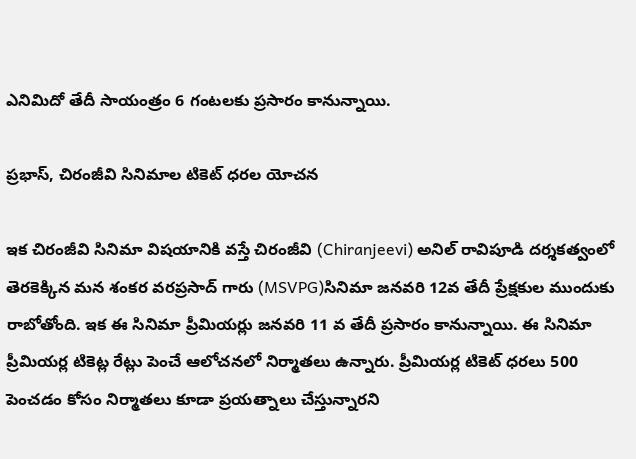ఎనిమిదో తేదీ సాయంత్రం 6 గంటలకు ప్రసారం కానున్నాయి.

ప్రభాస్, చిరంజీవి సినిమాల టికెట్ ధరల యోచన

ఇక చిరంజీవి సినిమా విషయానికి వస్తే చిరంజీవి (Chiranjeevi) అనిల్ రావిపూడి దర్శకత్వంలో తెరకెక్కిన మన శంకర వరప్రసాద్ గారు (MSVPG)సినిమా జనవరి 12వ తేదీ ప్రేక్షకుల ముందుకు రాబోతోంది. ఇక ఈ సినిమా ప్రీమియర్లు జనవరి 11 వ తేదీ ప్రసారం కానున్నాయి. ఈ సినిమా ప్రీమియర్ల టికెట్ల రేట్లు పెంచే ఆలోచనలో నిర్మాతలు ఉన్నారు. ప్రీమియర్ల టికెట్ ధరలు 500 పెంచడం కోసం నిర్మాతలు కూడా ప్రయత్నాలు చేస్తున్నారని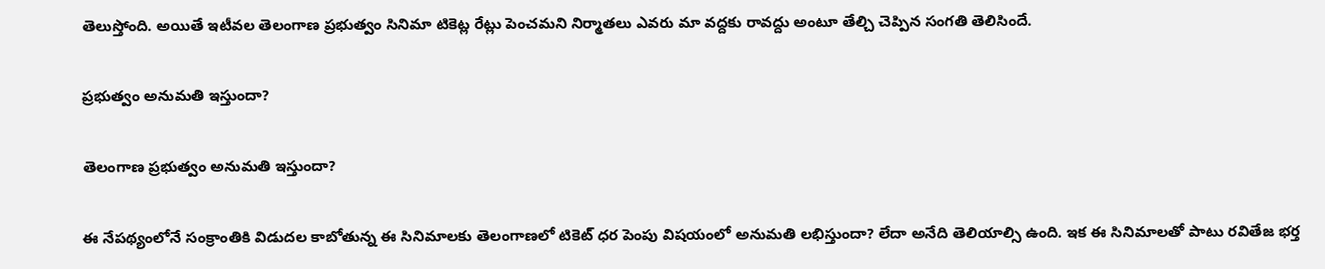తెలుస్తోంది. అయితే ఇటీవల తెలంగాణ ప్రభుత్వం సినిమా టికెట్ల రేట్లు పెంచమని నిర్మాతలు ఎవరు మా వద్దకు రావద్దు అంటూ తేల్చి చెప్పిన సంగతి తెలిసిందే.

ప్రభుత్వం అనుమతి ఇస్తుందా?

తెలంగాణ ప్రభుత్వం అనుమతి ఇస్తుందా?

ఈ నేపథ్యంలోనే సంక్రాంతికి విడుదల కాబోతున్న ఈ సినిమాలకు తెలంగాణలో టికెట్ ధర పెంపు విషయంలో అనుమతి లభిస్తుందా? లేదా అనేది తెలియాల్సి ఉంది. ఇక ఈ సినిమాలతో పాటు రవితేజ భర్త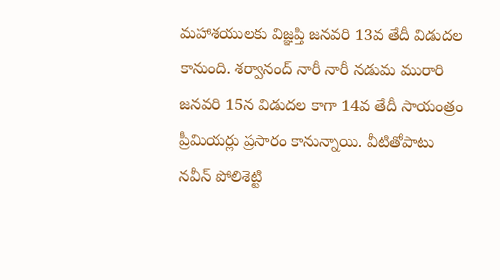మహాశయులకు విజ్ఞప్తి జనవరి 13వ తేదీ విడుదల కానుంది. శర్వానంద్ నారీ నారీ నడుమ మురారి జనవరి 15న విడుదల కాగా 14వ తేదీ సాయంత్రం ప్రీమియర్లు ప్రసారం కానున్నాయి. వీటితోపాటు నవీన్ పోలిశెట్టి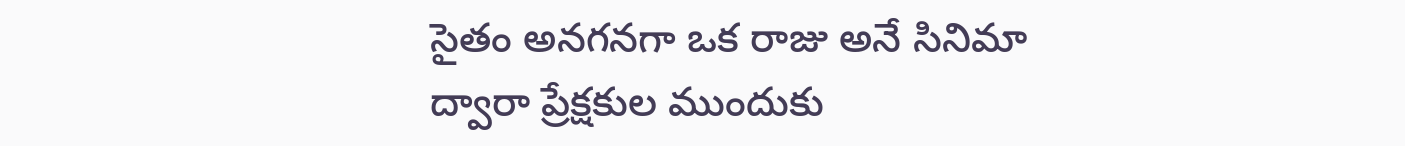సైతం అనగనగా ఒక రాజు అనే సినిమా ద్వారా ప్రేక్షకుల ముందుకు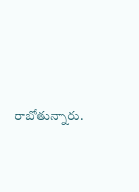రాబోతున్నారు.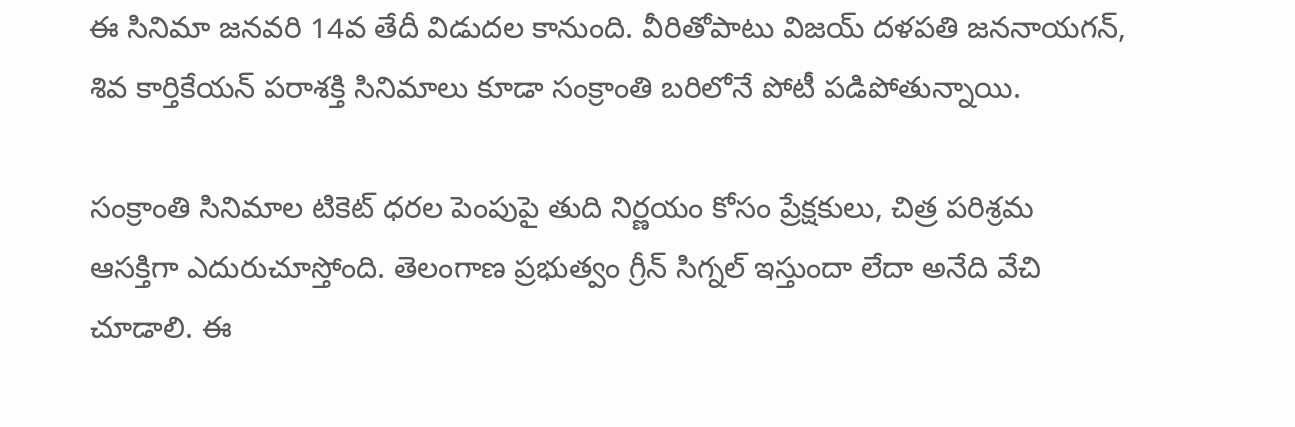ఈ సినిమా జనవరి 14వ తేదీ విడుదల కానుంది. వీరితోపాటు విజయ్ దళపతి జననాయగన్, శివ కార్తికేయన్ పరాశక్తి సినిమాలు కూడా సంక్రాంతి బరిలోనే పోటీ పడిపోతున్నాయి.

సంక్రాంతి సినిమాల టికెట్ ధరల పెంపుపై తుది నిర్ణయం కోసం ప్రేక్షకులు, చిత్ర పరిశ్రమ ఆసక్తిగా ఎదురుచూస్తోంది. తెలంగాణ ప్రభుత్వం గ్రీన్ సిగ్నల్ ఇస్తుందా లేదా అనేది వేచి చూడాలి. ఈ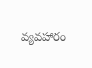వ్యవహారం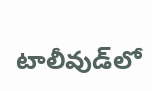టాలీవుడ్‌లో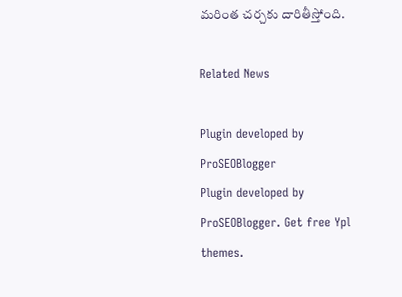మరింత చర్చకు దారితీస్తోంది.

Related News

Plugin developed by ProSEOBlogger
Plugin developed by ProSEOBlogger. Get free Ypl themes.